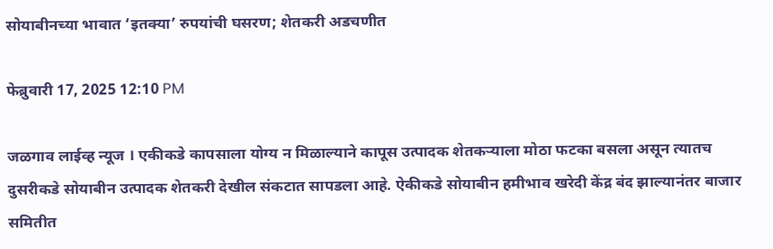सोयाबीनच्या भावात ‘इतक्या’ रुपयांची घसरण; शेतकरी अडचणीत

फेब्रुवारी 17, 2025 12:10 PM

जळगाव लाईव्ह न्यूज । एकीकडे कापसाला योग्य न मिळाल्याने कापूस उत्पादक शेतकऱ्याला मोठा फटका बसला असून त्यातच दुसरीकडे सोयाबीन उत्पादक शेतकरी देखील संकटात सापडला आहे. ऐकीकडे सोयाबीन हमीभाव खरेदी केंद्र बंद झाल्यानंतर बाजार समितीत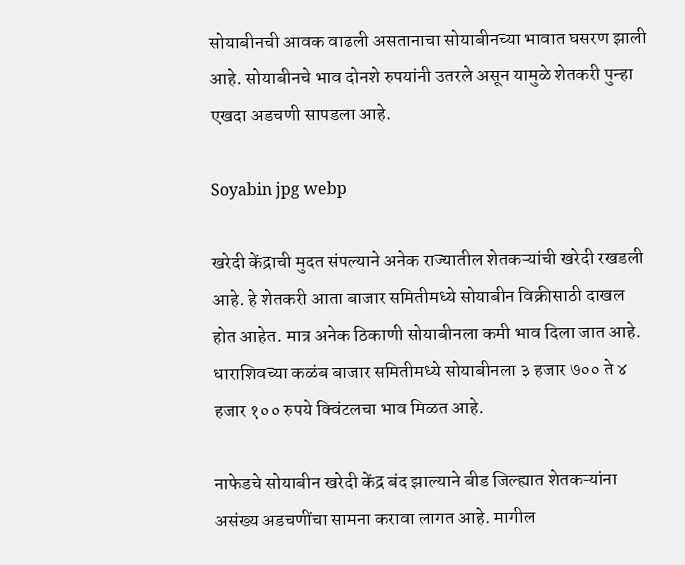सोयाबीनची आवक वाढली असतानाचा सोयाबीनच्या भावात घसरण झाली आहे. सोयाबीनचे भाव दोनशे रुपयांनी उतरले असून यामुळे शेतकरी पुन्हा एखदा अडचणी सापडला आहे.

Soyabin jpg webp

खरेदी केंद्राची मुदत संपल्याने अनेक राज्यातील शेतकऱ्यांची खरेदी रखडली आहे. हे शेतकरी आता बाजार समितीमध्ये सोयाबीन विक्रीसाठी दाखल होत आहेत. मात्र अनेक ठिकाणी सोयाबीनला कमी भाव दिला जात आहे. धाराशिवच्या कळंब बाजार समितीमध्ये सोयाबीनला ३ हजार ७०० ते ४ हजार १०० रुपये क्विंटलचा भाव मिळत आहे.

नाफेडचे सोयाबीन खरेदी केंद्र बंद झाल्याने बीड जिल्ह्यात शेतकऱ्यांना असंख्य अडचणींचा सामना करावा लागत आहे. मागील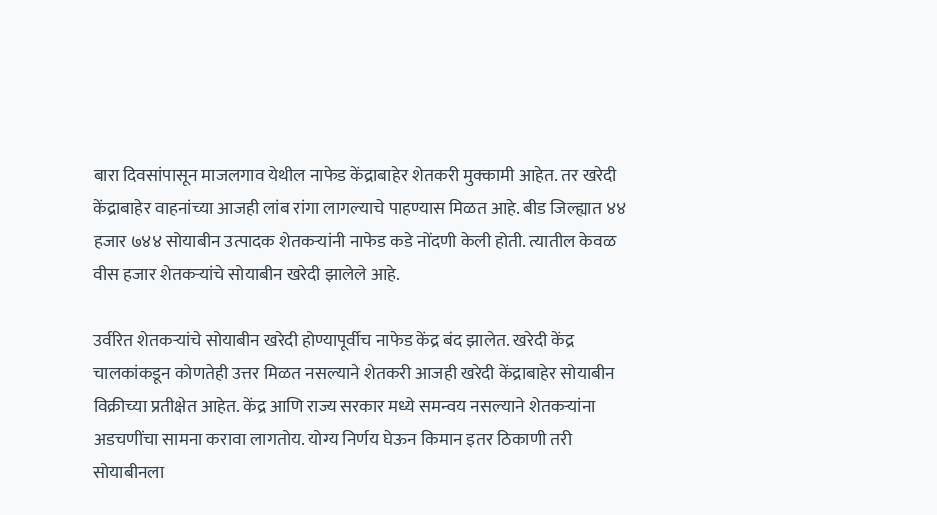बारा दिवसांपासून माजलगाव येथील नाफेड केंद्राबाहेर शेतकरी मुक्कामी आहेत. तर खरेदी केंद्राबाहेर वाहनांच्या आजही लांब रांगा लागल्याचे पाहण्यास मिळत आहे. बीड जिल्ह्यात ४४ हजार ७४४ सोयाबीन उत्पादक शेतकऱ्यांनी नाफेड कडे नोंदणी केली होती. त्यातील केवळ वीस हजार शेतकऱ्यांचे सोयाबीन खरेदी झालेले आहे.

उर्वरित शेतकऱ्यांचे सोयाबीन खरेदी होण्यापूर्वीच नाफेड केंद्र बंद झालेत. खरेदी केंद्र चालकांकडून कोणतेही उत्तर मिळत नसल्याने शेतकरी आजही खरेदी केंद्राबाहेर सोयाबीन विक्रीच्या प्रतीक्षेत आहेत. केंद्र आणि राज्य सरकार मध्ये समन्वय नसल्याने शेतकऱ्यांना अडचणींचा सामना करावा लागतोय. योग्य निर्णय घेऊन किमान इतर ठिकाणी तरी सोयाबीनला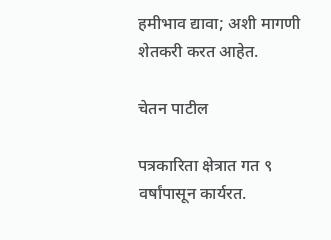हमीभाव द्यावा; अशी मागणी शेतकरी करत आहेत.

चेतन पाटील

पत्रकारिता क्षेत्रात गत ९ वर्षांपासून कार्यरत.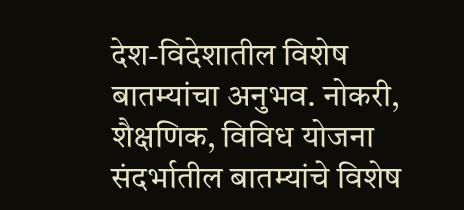देश-विदेशातील विशेष बातम्यांचा अनुभव. नोकरी, शैक्षणिक, विविध योजना संदर्भातील बातम्यांचे विशेष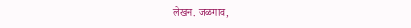लेखन. जळगाव,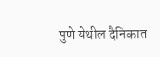पुणे येथील दैनिकात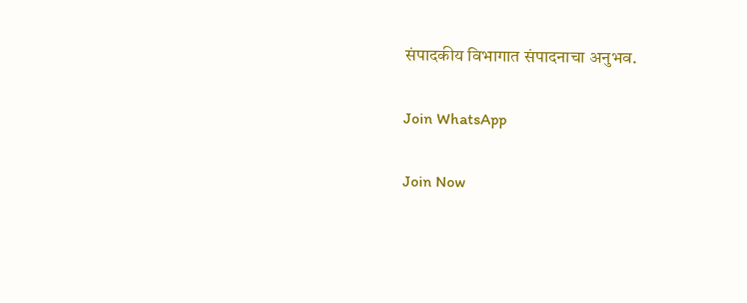संपादकीय विभागात संपादनाचा अनुभव.

Join WhatsApp

Join Now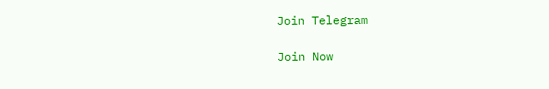Join Telegram

Join Now